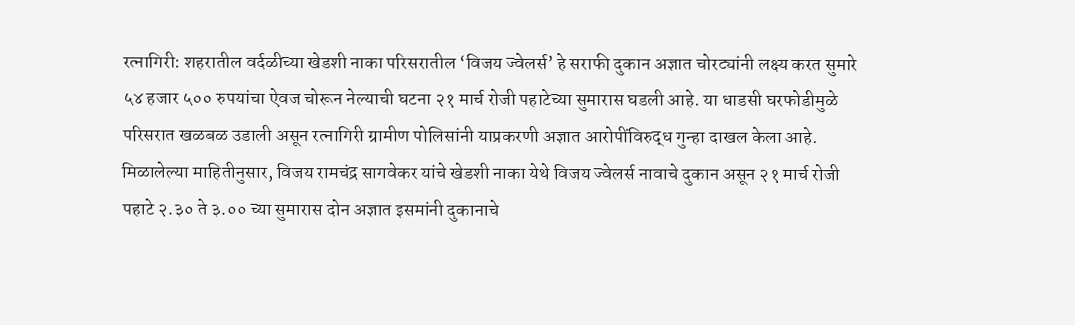रत्नागिरी: शहरातील वर्दळीच्या खेडशी नाका परिसरातील ‘विजय ज्वेलर्स’ हे सराफी दुकान अज्ञात चोरट्यांनी लक्ष्य करत सुमारे ५४ हजार ५०० रुपयांचा ऐवज चोरून नेल्याची घटना २१ मार्च रोजी पहाटेच्या सुमारास घडली आहे. या धाडसी घरफोडीमुळे परिसरात खळबळ उडाली असून रत्नागिरी ग्रामीण पोलिसांनी याप्रकरणी अज्ञात आरोपींविरुद्ध गुन्हा दाखल केला आहे.
मिळालेल्या माहितीनुसार, विजय रामचंद्र सागवेकर यांचे खेडशी नाका येथे विजय ज्वेलर्स नावाचे दुकान असून २१ मार्च रोजी पहाटे २.३० ते ३.०० च्या सुमारास दोन अज्ञात इसमांनी दुकानाचे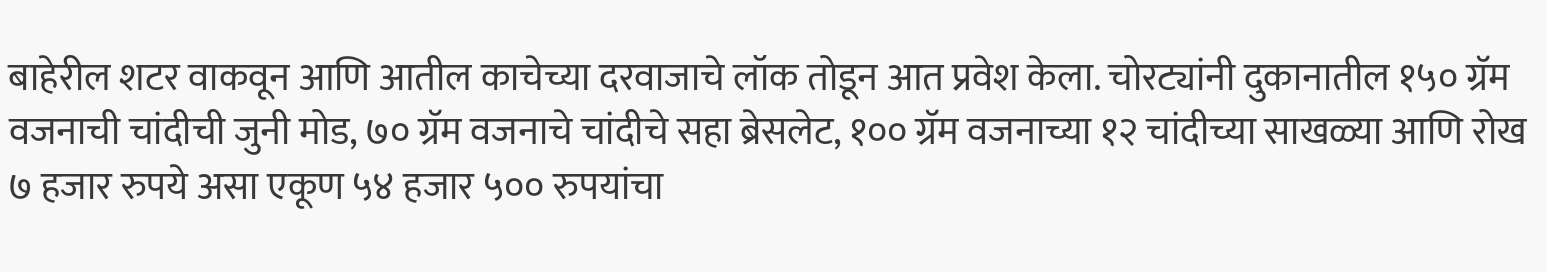बाहेरील शटर वाकवून आणि आतील काचेच्या दरवाजाचे लॉक तोडून आत प्रवेश केला. चोरट्यांनी दुकानातील १५० ग्रॅम वजनाची चांदीची जुनी मोड, ७० ग्रॅम वजनाचे चांदीचे सहा ब्रेसलेट, १०० ग्रॅम वजनाच्या १२ चांदीच्या साखळ्या आणि रोख ७ हजार रुपये असा एकूण ५४ हजार ५०० रुपयांचा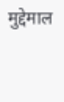मुद्देमाल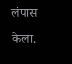लंपास केला.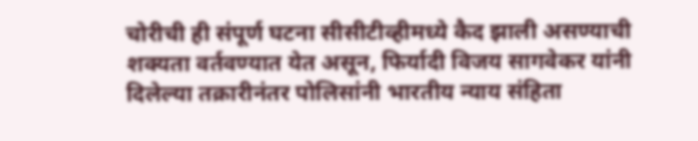चोरीची ही संपूर्ण घटना सीसीटीव्हीमध्ये कैद झाली असण्याची शक्यता वर्तवण्यात येत असून, फिर्यादी विजय सागवेकर यांनी दिलेल्या तक्रारीनंतर पोलिसांनी भारतीय न्याय संहिता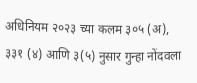अधिनियम २०२३ च्या कलम ३०५ (अ), ३३१ (४) आणि ३(५) नुसार गुन्हा नोंदवला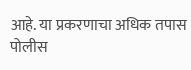आहे. या प्रकरणाचा अधिक तपास पोलीस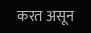करत असून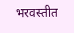भरवस्तीत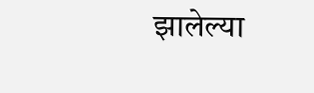झालेल्या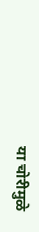या चोरीमुळे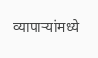व्यापाऱ्यांमध्ये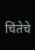चिंतेचे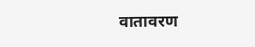वातावरण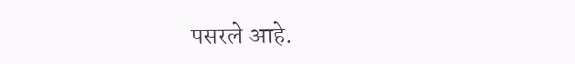पसरले आहे.